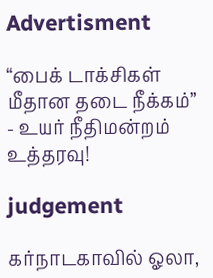Advertisment

“பைக் டாக்சிகள் மீதான தடை நீக்கம்” - உயர் நீதிமன்றம் உத்தரவு!

judgement

கர்நாடகாவில் ஓலா,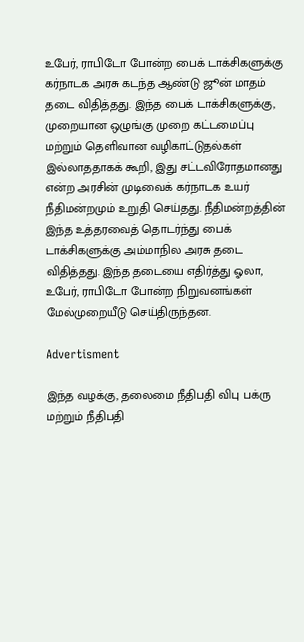உபேர், ராபிடோ போன்ற பைக் டாக்சிகளுக்கு கர்நாடக அரசு கடந்த ஆண்டு ஜூன் மாதம் தடை விதித்தது. இந்த பைக் டாக்சிகளுக்கு, முறையான ஒழுங்கு முறை கட்டமைப்பு மற்றும் தெளிவான வழிகாட்டுதல்கள் இல்லாததாகக் கூறி, இது சட்டவிரோதமானது என்ற அரசின் முடிவைக் கர்நாடக உயர் நீதிமன்றமும் உறுதி செய்தது. நீதிமன்றத்தின் இந்த உத்தரவைத் தொடர்ந்து பைக் டாக்சிகளுக்கு அம்மாநில அரசு தடை விதித்தது. இந்த தடையை எதிர்த்து ஓலா, உபேர், ராபிடோ போன்ற நிறுவனங்கள் மேல்முறையீடு செய்திருந்தன.

Advertisment

இந்த வழக்கு, தலைமை நீதிபதி விபு பக்ரு மற்றும் நீதிபதி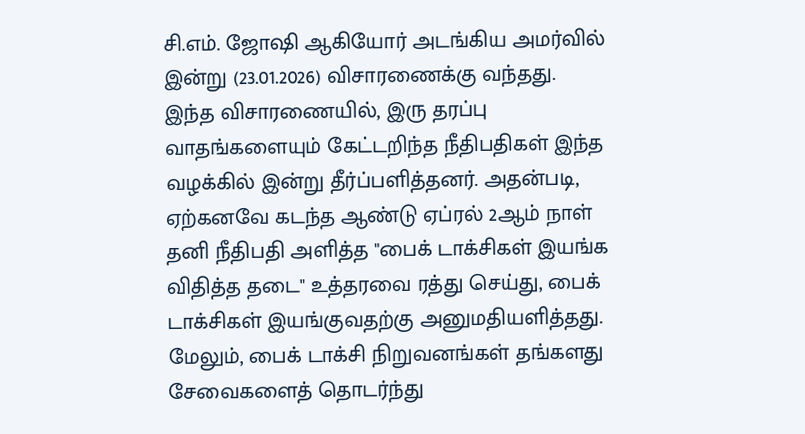சி.எம். ஜோஷி ஆகியோர் அடங்கிய அமர்வில் இன்று (23.01.2026) விசாரணைக்கு வந்தது. இந்த விசாரணையில், இரு தரப்பு வாதங்களையும் கேட்டறிந்த நீதிபதிகள் இந்த வழக்கில் இன்று தீர்ப்பளித்தனர். அதன்படி, ஏற்கனவே கடந்த ஆண்டு ஏப்ரல் 2ஆம் நாள் தனி நீதிபதி அளித்த "பைக் டாக்சிகள் இயங்க விதித்த தடை" உத்தரவை ரத்து செய்து, பைக் டாக்சிகள் இயங்குவதற்கு அனுமதியளித்தது. மேலும், பைக் டாக்சி நிறுவனங்கள் தங்களது சேவைகளைத் தொடர்ந்து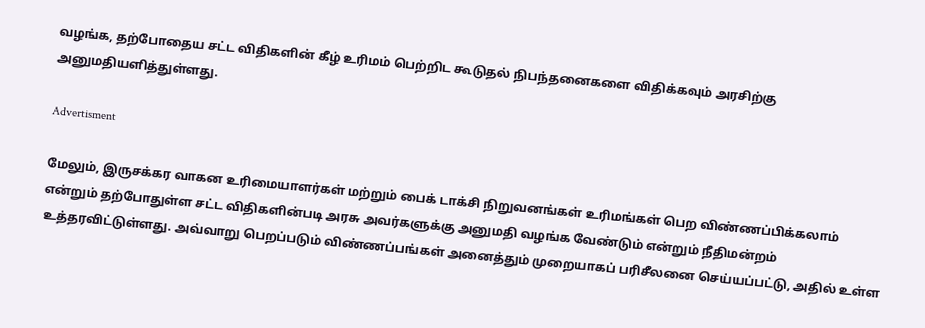வழங்க, தற்போதைய சட்ட விதிகளின் கீழ் உரிமம் பெற்றிட கூடுதல் நிபந்தனைகளை விதிக்கவும் அரசிற்கு அனுமதியளித்துள்ளது.

Advertisment

மேலும், இருசக்கர வாகன உரிமையாளர்கள் மற்றும் பைக் டாக்சி நிறுவனங்கள் உரிமங்கள் பெற விண்ணப்பிக்கலாம் என்றும் தற்போதுள்ள சட்ட விதிகளின்படி அரசு அவர்களுக்கு அனுமதி வழங்க வேண்டும் என்றும் நீதிமன்றம் உத்தரவிட்டுள்ளது. அவ்வாறு பெறப்படும் விண்ணப்பங்கள் அனைத்தும் முறையாகப் பரிசீலனை செய்யப்பட்டு, அதில் உள்ள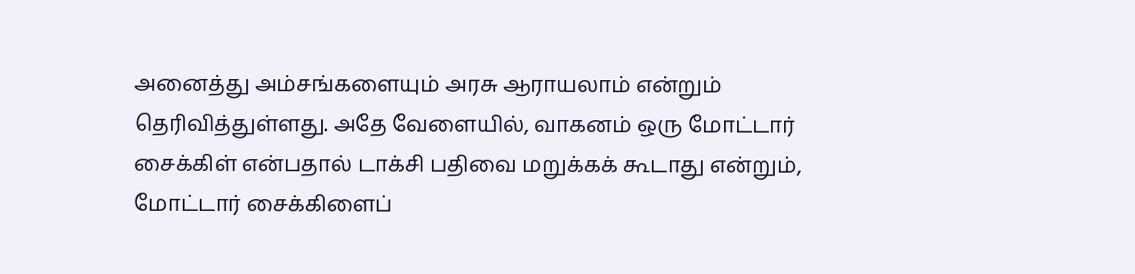அனைத்து அம்சங்களையும் அரசு ஆராயலாம் என்றும் தெரிவித்துள்ளது. அதே வேளையில், வாகனம் ஒரு மோட்டார் சைக்கிள் என்பதால் டாக்சி பதிவை மறுக்கக் கூடாது என்றும், மோட்டார் சைக்கிளைப்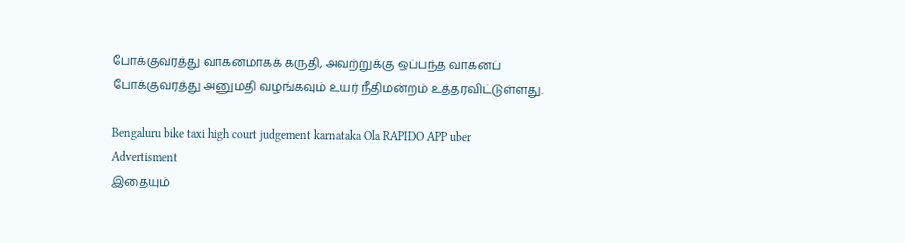போக்குவரத்து வாகனமாகக் கருதி, அவற்றுக்கு ஒப்பந்த வாகனப் போக்குவரத்து அனுமதி வழங்கவும் உயர் நீதிமன்றம் உத்தரவிட்டுள்ளது.

Bengaluru bike taxi high court judgement karnataka Ola RAPIDO APP uber
Advertisment
இதையும்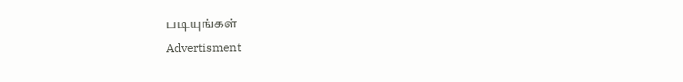படியுங்கள்
Advertisment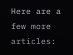Here are a few more articles: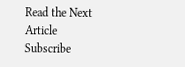Read the Next Article
Subscribe